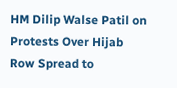HM Dilip Walse Patil on Protests Over Hijab Row Spread to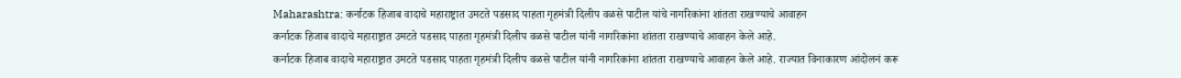Maharashtra: कर्नाटक हिजाब वादाचे महाराष्ट्रात उमटते पडसाद पाहता गृहमंत्री दिलीप वळसे पाटील यांचे नागरिकांना शांतता राखण्याचे आवाहन
कर्नाटक हिजाब वादाचे महाराष्ट्रात उमटते पडसाद पाहता गृहमंत्री दिलीप वळसे पाटील यांनी नागरिकांना शांतता राखण्याचे आवाहन केले आहे.
कर्नाटक हिजाब वादाचे महाराष्ट्रात उमटते पडसाद पाहता गृहमंत्री दिलीप वळसे पाटील यांनी नागरिकांना शांतता राखण्याचे आवाहन केले आहे. राज्यात विनाकारण आंदोलनं करू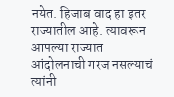नयेत. हिजाब वाद हा इतर राज्यातील आहे. त्यावरून आपल्या राज्यात आंदोलनाची गरज नसल्याचं त्यांनी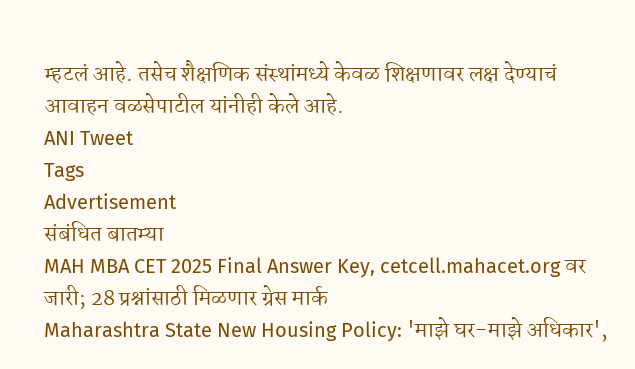म्हटलं आहे. तसेच शैक्षणिक संस्थांमध्ये केवळ शिक्षणावर लक्ष देण्याचं आवाहन वळसेपाटील यांनीही केले आहे.
ANI Tweet
Tags
Advertisement
संबंधित बातम्या
MAH MBA CET 2025 Final Answer Key, cetcell.mahacet.org वर जारी; 28 प्रश्नांसाठी मिळणार ग्रेस मार्क
Maharashtra State New Housing Policy: 'माझे घर-माझे अधिकार',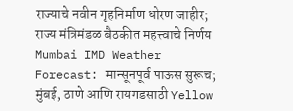राज्याचे नवीन गृहनिर्माण धोरण जाहीर; राज्य मंत्रिमंडळ बैठकीत महत्त्वाचे निर्णय
Mumbai IMD Weather Forecast: मान्सूनपूर्व पाऊस सुरूच; मुंबई, ठाणे आणि रायगडसाठी Yellow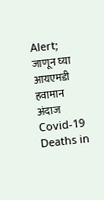Alert; जाणून घ्या आयएमडी हवामान अंदाज
Covid-19 Deaths in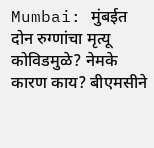Mumbai: मुंबईत दोन रुग्णांचा मृत्यू कोविडमुळे? नेमके कारण काय? बीएमसीने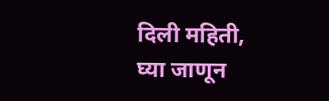दिली महिती, घ्या जाणून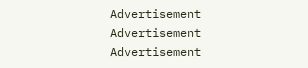Advertisement
Advertisement
Advertisement